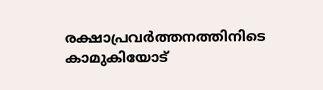രക്ഷാപ്രവർത്തനത്തിനിടെ കാമുകിയോട്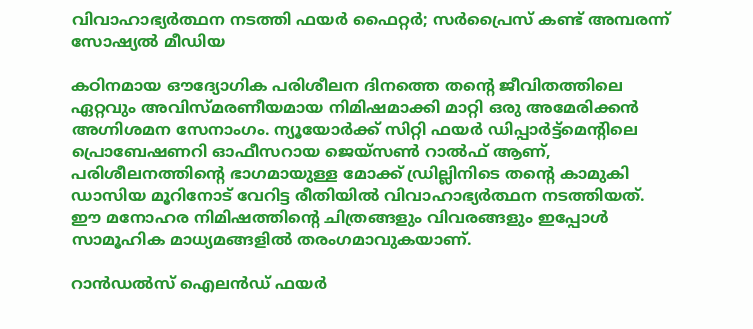വിവാഹാഭ്യർത്ഥന നടത്തി ഫയർ ഫൈറ്റർ; സർപ്രൈസ് കണ്ട് അമ്പരന്ന് സോഷ്യൽ മീഡിയ

കഠിനമായ ഔദ്യോഗിക പരിശീലന ദിനത്തെ തന്‍റെ ജീവിതത്തിലെ ഏറ്റവും അവിസ്മരണീയമായ നിമിഷമാക്കി മാറ്റി ഒരു അമേരിക്കൻ അഗ്നിശമന സേനാംഗം. ന്യൂയോർക്ക് സിറ്റി ഫയർ ഡിപ്പാർട്ട്‌മെന്‍റിലെ പ്രൊബേഷണറി ഓഫീസറായ ജെയ്‌സൺ റാൽഫ് ആണ്, പരിശീലനത്തിന്‍റെ ഭാഗമായുള്ള മോക്ക് ഡ്രില്ലിനിടെ തന്‍റെ കാമുകി ഡാസിയ മൂറിനോട് വേറിട്ട രീതിയിൽ വിവാഹാഭ്യർത്ഥന നടത്തിയത്. ഈ മനോഹര നിമിഷത്തിന്‍റെ ചിത്രങ്ങളും വിവരങ്ങളും ഇപ്പോൾ സാമൂഹിക മാധ്യമങ്ങളിൽ തരംഗമാവുകയാണ്.

റാൻഡൽസ് ഐലൻഡ് ഫയർ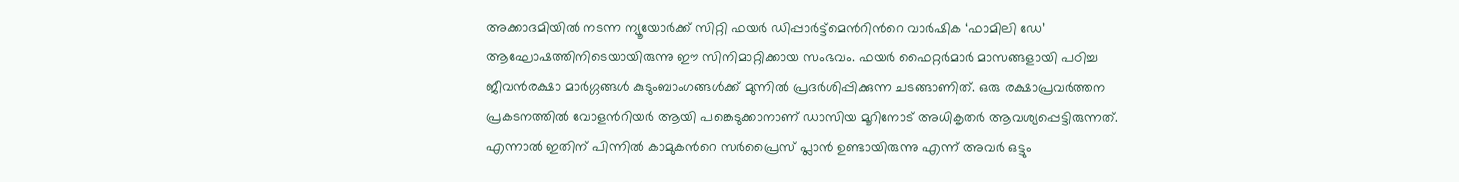അക്കാദമിയിൽ നടന്ന ന്യൂയോർക്ക് സിറ്റി ഫയർ ഡിപ്പാർട്ട്‌മെന്‍റിന്‍റെ വാർഷിക ‘ഫാമിലി ഡേ’ ആഘോഷത്തിനിടെയായിരുന്നു ഈ സിനിമാറ്റിക്കായ സംഭവം. ഫയർ ഫൈറ്റർമാർ മാസങ്ങളായി പഠിച്ച ജീവൻരക്ഷാ മാർഗ്ഗങ്ങൾ കുടുംബാംഗങ്ങൾക്ക് മുന്നിൽ പ്രദർശിപ്പിക്കുന്ന ചടങ്ങാണിത്. ഒരു രക്ഷാപ്രവർത്തന പ്രകടനത്തിൽ വോളന്‍റിയർ ആയി പങ്കെടുക്കാനാണ് ഡാസിയ മൂറിനോട് അധികൃതർ ആവശ്യപ്പെട്ടിരുന്നത്. എന്നാൽ ഇതിന് പിന്നിൽ കാമുകന്‍റെ സർപ്രൈസ് പ്ലാൻ ഉണ്ടായിരുന്നു എന്ന് അവർ ഒട്ടും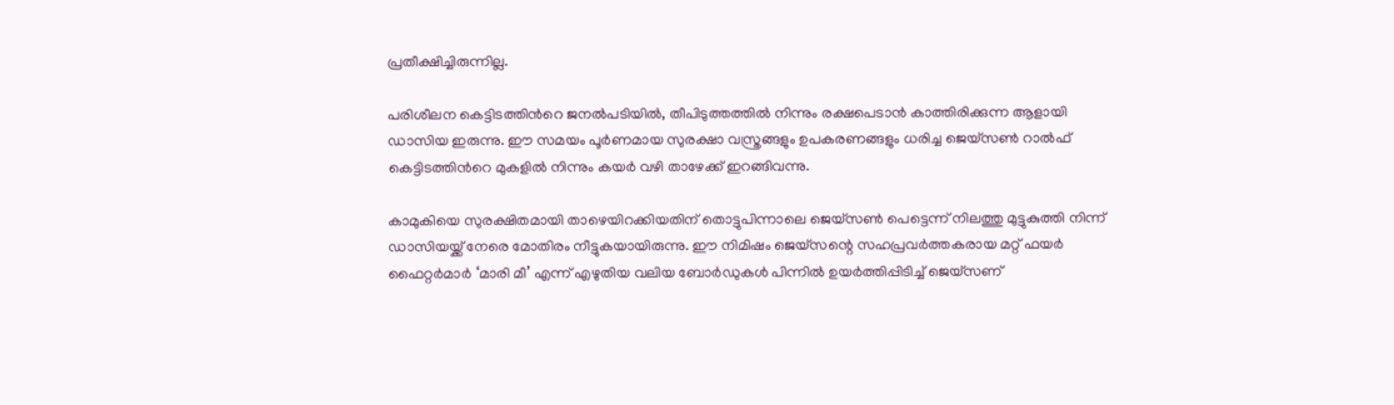പ്രതീക്ഷിച്ചിരുന്നില്ല.

പരിശീലന കെട്ടിടത്തിന്‍റെ ജനൽപടിയിൽ, തീപിടുത്തത്തിൽ നിന്നും രക്ഷപെടാൻ കാത്തിരിക്കുന്ന ആളായി ഡാസിയ ഇരുന്നു. ഈ സമയം പൂർണമായ സുരക്ഷാ വസ്ത്രങ്ങളും ഉപകരണങ്ങളും ധരിച്ച ജെയ്‌സൺ റാൽഫ് കെട്ടിടത്തിന്‍റെ മുകളിൽ നിന്നും കയർ വഴി താഴേക്ക് ഇറങ്ങിവന്നു.

കാമുകിയെ സുരക്ഷിതമായി താഴെയിറക്കിയതിന് തൊട്ടുപിന്നാലെ ജെയ്‌സൺ പെട്ടെന്ന് നിലത്തു മുട്ടുകുത്തി നിന്ന് ഡാസിയയ്ക്ക് നേരെ മോതിരം നീട്ടുകയായിരുന്നു. ഈ നിമിഷം ജെയ്‌സന്റെ സഹപ്രവർത്തകരായ മറ്റ് ഫയർ ഫൈറ്റർമാർ ‘മാരി മീ’ എന്ന് എഴുതിയ വലിയ ബോർഡുകൾ പിന്നിൽ ഉയർത്തിപ്പിടിച്ച് ജെയ്‌സണ്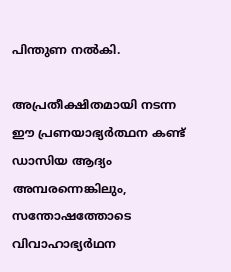പിന്തുണ നൽകി.

അപ്രതീക്ഷിതമായി നടന്ന ഈ പ്രണയാഭ്യർത്ഥന കണ്ട് ഡാസിയ ആദ്യം അമ്പരന്നെങ്കിലും, സന്തോഷത്തോടെ വിവാഹാഭ്യർഥന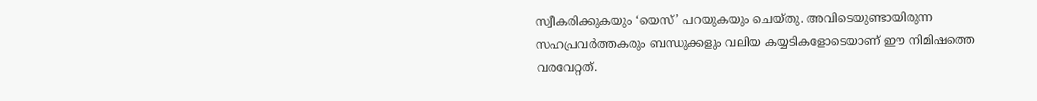സ്വീകരിക്കുകയും ‘യെസ്’ പറയുകയും ചെയ്തു. അവിടെയുണ്ടായിരുന്ന സഹപ്രവർത്തകരും ബന്ധുക്കളും വലിയ കയ്യടികളോടെയാണ് ഈ നിമിഷത്തെ വരവേറ്റത്.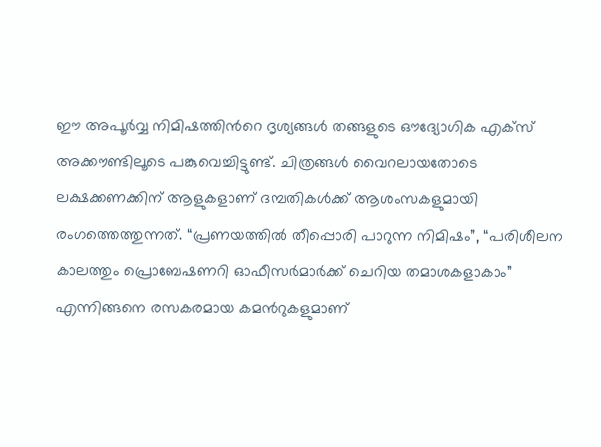ഈ അപൂർവ്വ നിമിഷത്തിന്‍റെ ദൃശ്യങ്ങൾ തങ്ങളുടെ ഔദ്യോഗിക എക്സ് അക്കൗണ്ടിലൂടെ പങ്കുവെച്ചിട്ടുണ്ട്. ചിത്രങ്ങൾ വൈറലായതോടെ ലക്ഷക്കണക്കിന് ആളുകളാണ് ദമ്പതികൾക്ക് ആശംസകളുമായി രംഗത്തെത്തുന്നത്. “പ്രണയത്തിൽ തീപ്പൊരി പാറുന്ന നിമിഷം”, “പരിശീലന കാലത്തും പ്രൊബേഷണറി ഓഫീസർമാർക്ക് ചെറിയ തമാശകളാകാം” എന്നിങ്ങനെ രസകരമായ കമന്‍റുകളുമാണ്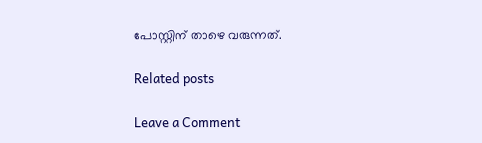പോസ്റ്റിന് താഴെ വരുന്നത്.

Related posts

Leave a Comment